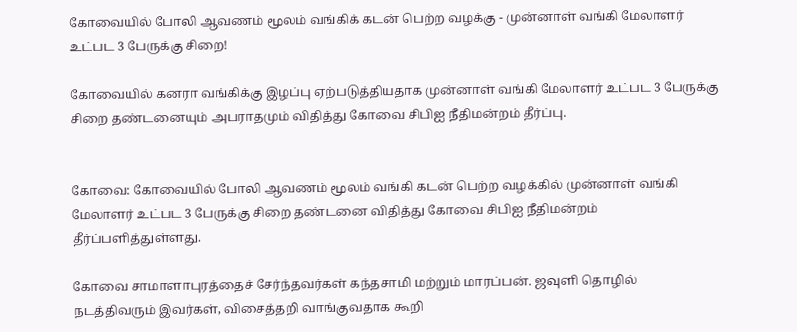கோவையில் போலி ஆவணம் மூலம் வங்கிக் கடன் பெற்ற வழக்கு - முன்னாள் வங்கி மேலாளர் உட்பட 3 பேருக்கு சிறை!

கோவையில் கனரா வங்கிக்கு இழப்பு ஏற்படுத்தியதாக முன்னாள் வங்கி மேலாளர் உட்பட 3 பேருக்கு சிறை தண்டனையும் அபராதமும் விதித்து கோவை சிபிஐ நீதிமன்றம் தீர்ப்பு.


கோவை: கோவையில் போலி ஆவணம் மூலம் வங்கி கடன் பெற்ற வழக்கில் முன்னாள் வங்கி மேலாளர் உட்பட 3 பேருக்கு சிறை தண்டனை விதித்து கோவை சிபிஐ நீதிமன்றம் தீர்ப்பளித்துள்ளது.

கோவை சாமாளாபுரத்தைச் சேர்ந்தவர்கள் கந்தசாமி மற்றும் மாரப்பன். ஜவுளி தொழில் நடத்திவரும் இவர்கள், விசைத்தறி வாங்குவதாக கூறி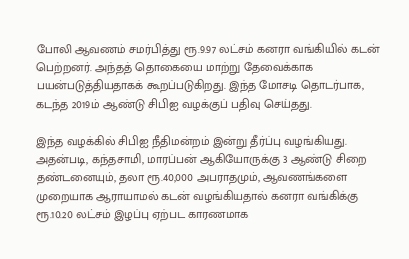போலி ஆவணம் சமர்பித்து ரூ.9.97 லட்சம் கனரா வங்கியில் கடன் பெற்றனர். அந்தத் தொகையை மாற்று தேவைக்காக பயன்படுத்தியதாகக் கூறப்படுகிறது. இந்த மோசடி தொடர்பாக, கடந்த 2019ம் ஆண்டு சிபிஐ வழக்குப் பதிவு செய்தது.

இந்த வழக்கில் சிபிஐ நீதிமன்றம் இன்று தீர்ப்பு வழங்கியது. அதன்படி, கந்தசாமி, மாரப்பன் ஆகியோருக்கு 3 ஆண்டு சிறை தண்டனையும், தலா ரூ.40,000 அபராதமும், ஆவணங்களை முறையாக ஆராயாமல் கடன் வழங்கியதால் கனரா வங்கிக்கு ரூ.10.20 லட்சம் இழப்பு ஏற்பட காரணமாக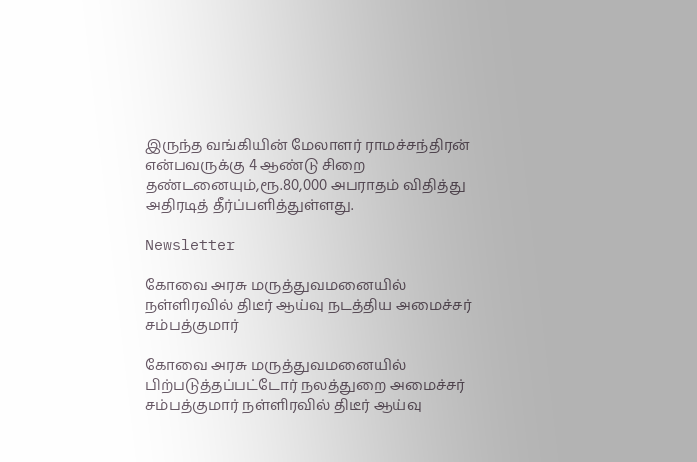இருந்த வங்கியின் மேலாளர் ராமச்சந்திரன் என்பவருக்கு 4 ஆண்டு சிறை தண்டனையும்,ரூ.80,000 அபராதம் விதித்து அதிரடித் தீர்ப்பளித்துள்ளது.

Newsletter

கோவை அரசு மருத்துவமனையில் நள்ளிரவில் திடீர் ஆய்வு நடத்திய அமைச்சர் சம்பத்குமார்

கோவை அரசு மருத்துவமனையில் பிற்படுத்தப்பட்டோர் நலத்துறை அமைச்சர் சம்பத்குமார் நள்ளிரவில் திடீர் ஆய்வு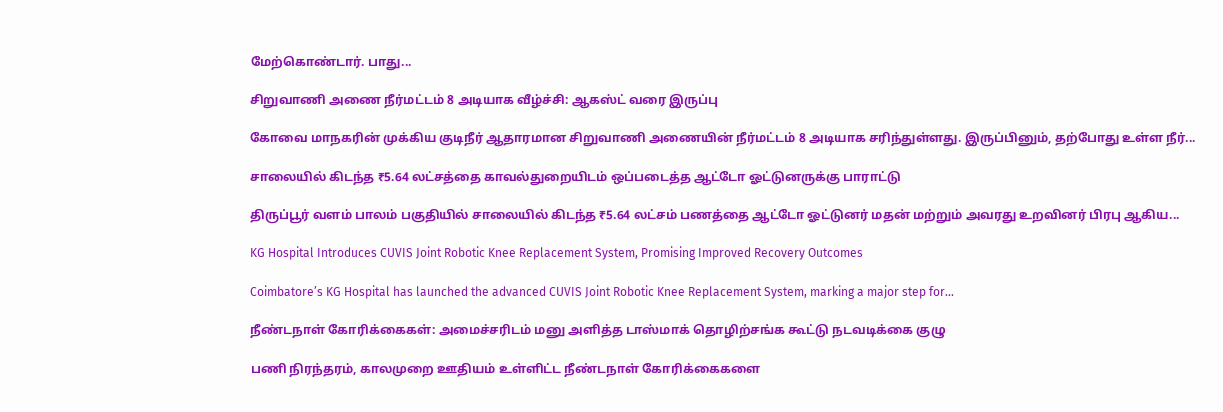மேற்கொண்டார். பாது...

சிறுவாணி அணை நீர்மட்டம் 8 அடியாக வீழ்ச்சி: ஆகஸ்ட் வரை இருப்பு

கோவை மாநகரின் முக்கிய குடிநீர் ஆதாரமான சிறுவாணி அணையின் நீர்மட்டம் 8 அடியாக சரிந்துள்ளது. இருப்பினும், தற்போது உள்ள நீர்...

சாலையில் கிடந்த ₹5.64 லட்சத்தை காவல்துறையிடம் ஒப்படைத்த ஆட்டோ ஓட்டுனருக்கு பாராட்டு

திருப்பூர் வளம் பாலம் பகுதியில் சாலையில் கிடந்த ₹5.64 லட்சம் பணத்தை ஆட்டோ ஓட்டுனர் மதன் மற்றும் அவரது உறவினர் பிரபு ஆகிய...

KG Hospital Introduces CUVIS Joint Robotic Knee Replacement System, Promising Improved Recovery Outcomes

Coimbatore’s KG Hospital has launched the advanced CUVIS Joint Robotic Knee Replacement System, marking a major step for...

நீண்டநாள் கோரிக்கைகள்: அமைச்சரிடம் மனு அளித்த டாஸ்மாக் தொழிற்சங்க கூட்டு நடவடிக்கை குழு

பணி நிரந்தரம், காலமுறை ஊதியம் உள்ளிட்ட நீண்டநாள் கோரிக்கைகளை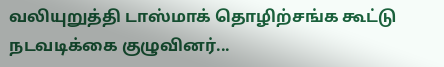வலியுறுத்தி டாஸ்மாக் தொழிற்சங்க கூட்டு நடவடிக்கை குழுவினர்...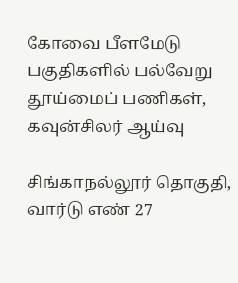கோவை பீளமேடு பகுதிகளில் பல்வேறு தூய்மைப் பணிகள், கவுன்சிலர் ஆய்வு

சிங்காநல்லூர் தொகுதி, வார்டு எண் 27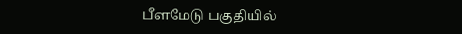பீளமேடு பகுதியில்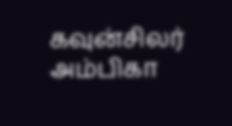கவுன்சிலர் அம்பிகா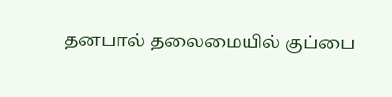தனபால் தலைமையில் குப்பை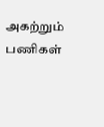அகற்றும் பணிகள்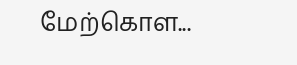மேற்கொள...